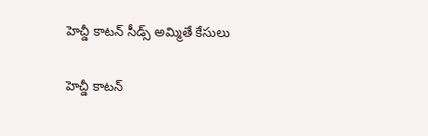హెచ్డీ కాటన్ సీడ్స్ అమ్మితే కేసులు

హెచ్డీ కాటన్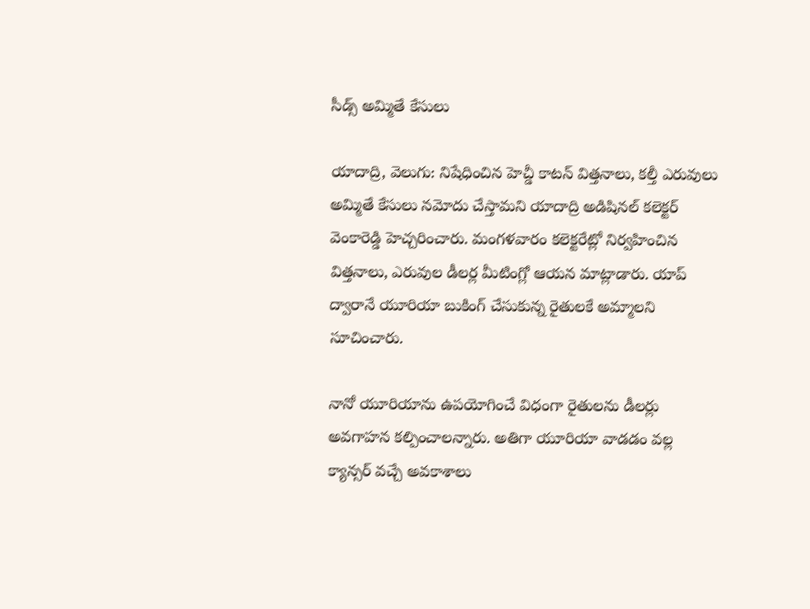సీడ్స్ అమ్మితే కేసులు

యాదాద్రి, వెలుగు: నిషేధించిన హెచ్డీ కాటన్ విత్తనాలు, కల్తీ ఎరువులు అమ్మితే కేసులు నమోదు చేస్తామని యాదాద్రి అడిషినల్ కలెక్టర్ వెంకారెడ్డి హెచ్చరించారు. మంగళవారం కలెక్టరేట్లో నిర్వహించిన విత్తనాలు, ఎరువుల డీలర్ల మీటింగ్లో ఆయన మాట్లాడారు. యాప్ ద్వారానే యూరియా బుకింగ్ చేసుకున్న రైతులకే అమ్మాలని సూచించారు.

నానో యూరియాను ఉపయోగించే విధంగా రైతులను డీలర్లు అవగాహన కల్పించాలన్నారు. అతిగా యూరియా వాడడం వల్ల క్యాన్సర్ వచ్చే అవకాశాలు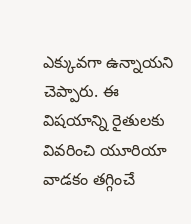ఎక్కువగా ఉన్నాయని చెప్పారు. ఈ విషయాన్ని రైతులకు వివరించి యూరియా వాడకం తగ్గించే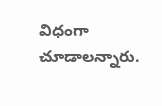విధంగా చూడాలన్నారు.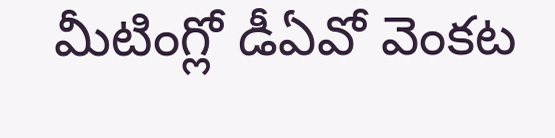మీటింగ్లో డీఏవో వెంకట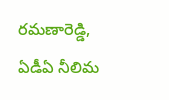రమణారెడ్డి, ఏడీఏ నీలిమ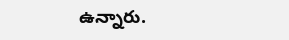ఉన్నారు.